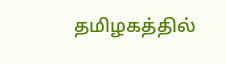தமிழகத்தில்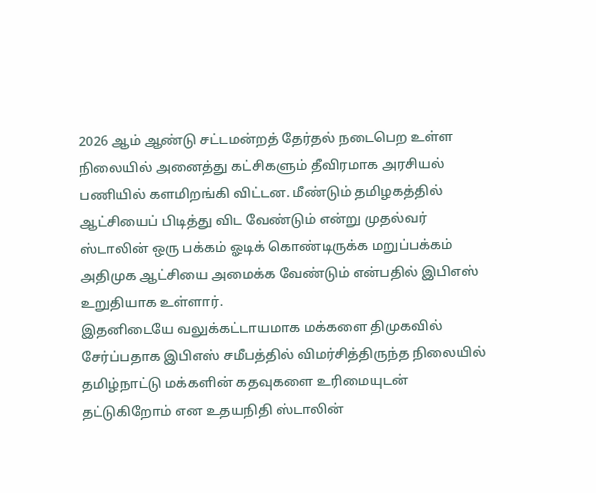2026 ஆம் ஆண்டு சட்டமன்றத் தேர்தல் நடைபெற உள்ள நிலையில் அனைத்து கட்சிகளும் தீவிரமாக அரசியல் பணியில் களமிறங்கி விட்டன. மீண்டும் தமிழகத்தில் ஆட்சியைப் பிடித்து விட வேண்டும் என்று முதல்வர் ஸ்டாலின் ஒரு பக்கம் ஓடிக் கொண்டிருக்க மறுப்பக்கம் அதிமுக ஆட்சியை அமைக்க வேண்டும் என்பதில் இபிஎஸ் உறுதியாக உள்ளார்.
இதனிடையே வலுக்கட்டாயமாக மக்களை திமுகவில் சேர்ப்பதாக இபிஎஸ் சமீபத்தில் விமர்சித்திருந்த நிலையில் தமிழ்நாட்டு மக்களின் கதவுகளை உரிமையுடன் தட்டுகிறோம் என உதயநிதி ஸ்டாலின்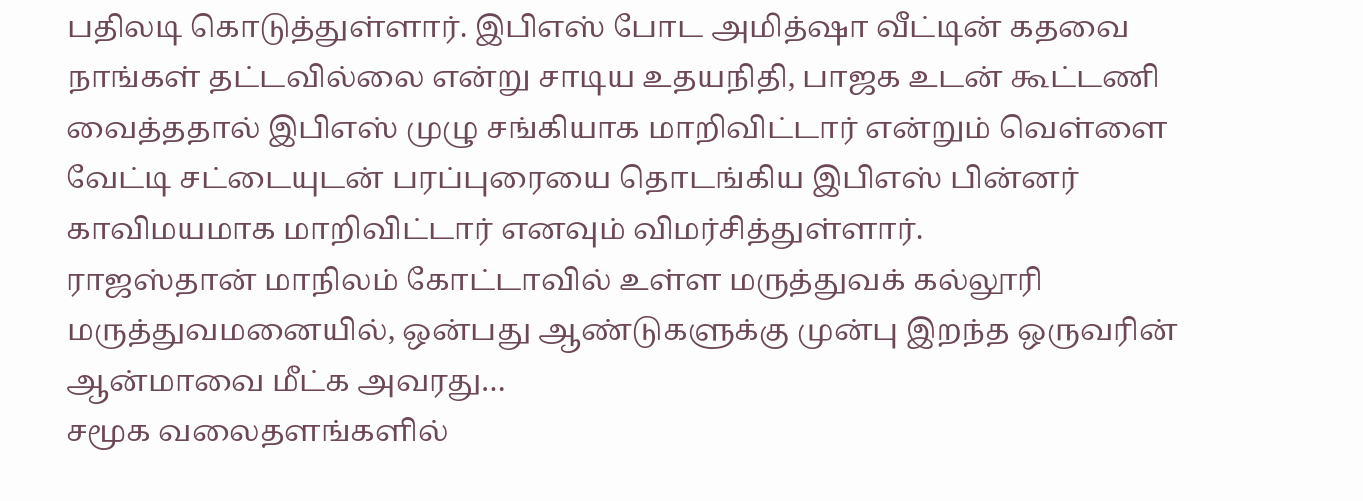பதிலடி கொடுத்துள்ளார். இபிஎஸ் போட அமித்ஷா வீட்டின் கதவை நாங்கள் தட்டவில்லை என்று சாடிய உதயநிதி, பாஜக உடன் கூட்டணி வைத்ததால் இபிஎஸ் முழு சங்கியாக மாறிவிட்டார் என்றும் வெள்ளை வேட்டி சட்டையுடன் பரப்புரையை தொடங்கிய இபிஎஸ் பின்னர் காவிமயமாக மாறிவிட்டார் எனவும் விமர்சித்துள்ளார்.
ராஜஸ்தான் மாநிலம் கோட்டாவில் உள்ள மருத்துவக் கல்லூரி மருத்துவமனையில், ஒன்பது ஆண்டுகளுக்கு முன்பு இறந்த ஒருவரின் ஆன்மாவை மீட்க அவரது…
சமூக வலைதளங்களில்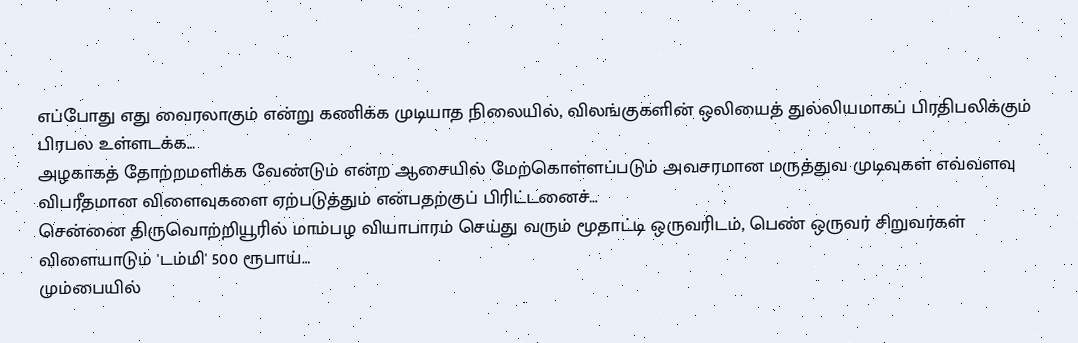எப்போது எது வைரலாகும் என்று கணிக்க முடியாத நிலையில், விலங்குகளின் ஒலியைத் துல்லியமாகப் பிரதிபலிக்கும் பிரபல உள்ளடக்க…
அழகாகத் தோற்றமளிக்க வேண்டும் என்ற ஆசையில் மேற்கொள்ளப்படும் அவசரமான மருத்துவ முடிவுகள் எவ்வளவு விபரீதமான விளைவுகளை ஏற்படுத்தும் என்பதற்குப் பிரிட்டனைச்…
சென்னை திருவொற்றியூரில் மாம்பழ வியாபாரம் செய்து வரும் மூதாட்டி ஒருவரிடம், பெண் ஒருவர் சிறுவர்கள் விளையாடும் 'டம்மி' 500 ரூபாய்…
மும்பையில்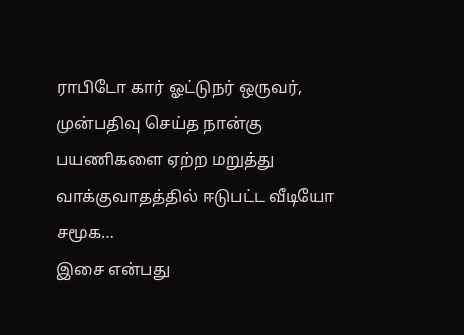ராபிடோ கார் ஓட்டுநர் ஒருவர், முன்பதிவு செய்த நான்கு பயணிகளை ஏற்ற மறுத்து வாக்குவாதத்தில் ஈடுபட்ட வீடியோ சமூக…
இசை என்பது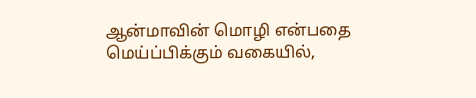ஆன்மாவின் மொழி என்பதை மெய்ப்பிக்கும் வகையில்,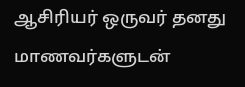ஆசிரியர் ஒருவர் தனது மாணவர்களுடன்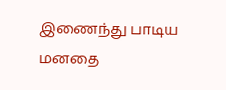இணைந்து பாடிய மனதை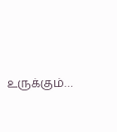உருக்கும்…